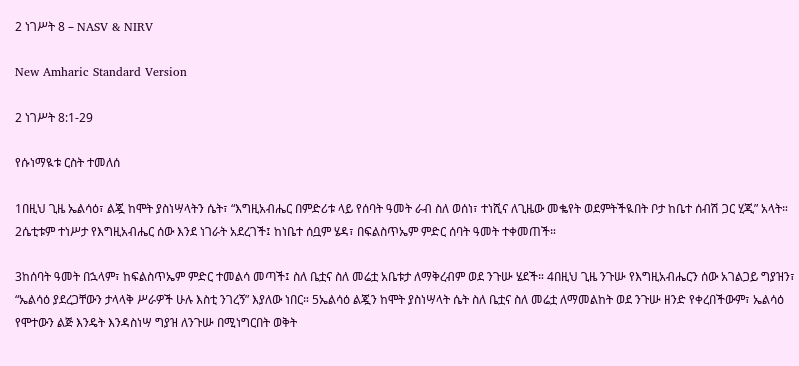2 ነገሥት 8 – NASV & NIRV

New Amharic Standard Version

2 ነገሥት 8:1-29

የሱነማዪቱ ርስት ተመለሰ

1በዚህ ጊዜ ኤልሳዕ፣ ልጇ ከሞት ያስነሣላትን ሴት፣ “እግዚአብሔር በምድሪቱ ላይ የሰባት ዓመት ራብ ስለ ወሰነ፣ ተነሺና ለጊዜው መቈየት ወደምትችዪበት ቦታ ከቤተ ሰብሽ ጋር ሂጂ” አላት። 2ሴቲቱም ተነሥታ የእግዚአብሔር ሰው እንደ ነገራት አደረገች፤ ከነቤተ ሰቧም ሄዳ፣ በፍልስጥኤም ምድር ሰባት ዓመት ተቀመጠች።

3ከሰባት ዓመት በኋላም፣ ከፍልስጥኤም ምድር ተመልሳ መጣች፤ ስለ ቤቷና ስለ መሬቷ አቤቱታ ለማቅረብም ወደ ንጉሡ ሄደች። 4በዚህ ጊዜ ንጉሡ የእግዚአብሔርን ሰው አገልጋይ ግያዝን፣ “ኤልሳዕ ያደረጋቸውን ታላላቅ ሥራዎች ሁሉ እስቲ ንገረኝ” እያለው ነበር። 5ኤልሳዕ ልጇን ከሞት ያስነሣላት ሴት ስለ ቤቷና ስለ መሬቷ ለማመልከት ወደ ንጉሡ ዘንድ የቀረበችውም፣ ኤልሳዕ የሞተውን ልጅ እንዴት እንዳስነሣ ግያዝ ለንጉሡ በሚነግርበት ወቅት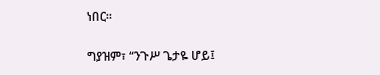ነበር።

ግያዝም፣ “ንጉሥ ጌታዬ ሆይ፤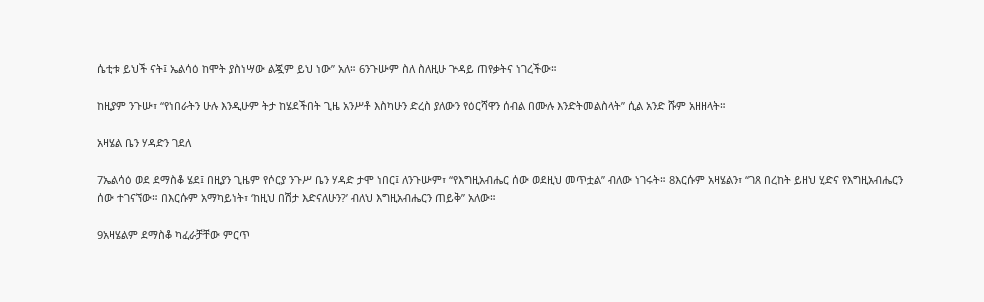ሴቲቱ ይህች ናት፤ ኤልሳዕ ከሞት ያስነሣው ልጇም ይህ ነው” አለ። 6ንጉሡም ስለ ስለዚሁ ጕዳይ ጠየቃትና ነገረችው።

ከዚያም ንጉሡ፣ “የነበራትን ሁሉ እንዲሁም ትታ ከሄደችበት ጊዜ አንሥቶ እስካሁን ድረስ ያለውን የዕርሻዋን ሰብል በሙሉ እንድትመልስላት” ሲል አንድ ሹም አዘዘላት።

አዛሄል ቤን ሃዳድን ገደለ

7ኤልሳዕ ወደ ደማስቆ ሄደ፤ በዚያን ጊዜም የሶርያ ንጉሥ ቤን ሃዳድ ታሞ ነበር፤ ለንጉሡም፣ “የእግዚአብሔር ሰው ወደዚህ መጥቷል” ብለው ነገሩት። 8እርሱም አዛሄልን፣ “ገጸ በረከት ይዘህ ሂድና የእግዚአብሔርን ሰው ተገናኘው። በእርሱም አማካይነት፣ ‘ከዚህ በሽታ እድናለሁን?’ ብለህ እግዚአብሔርን ጠይቅ” አለው።

9አዛሄልም ደማስቆ ካፈራቻቸው ምርጥ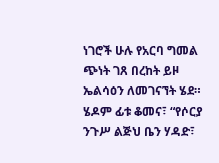ነገሮች ሁሉ የአርባ ግመል ጭነት ገጸ በረከት ይዞ ኤልሳዕን ለመገናኘት ሄደ። ሄዶም ፊቱ ቆመና፣ “የሶርያ ንጉሥ ልጅህ ቤን ሃዳድ፣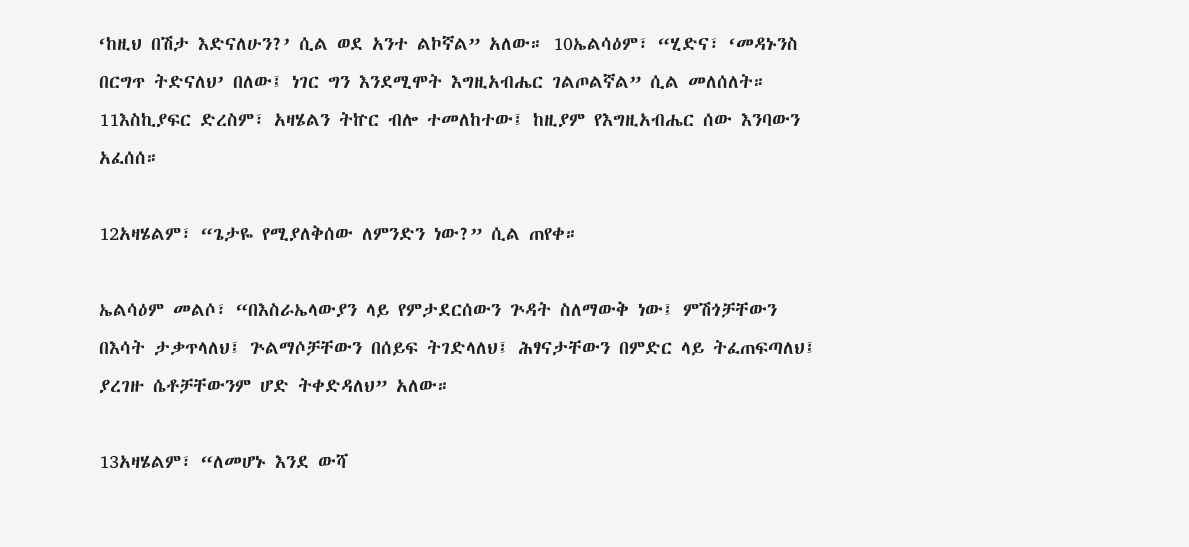‘ከዚህ በሽታ እድናለሁን?’ ሲል ወደ አንተ ልኮኛል” አለው። 10ኤልሳዕም፣ “ሂድና፣ ‘መዳኑንስ በርግጥ ትድናለህ’ በለው፤ ነገር ግን እንደሚሞት እግዚአብሔር ገልጦልኛል” ሲል መለሰለት። 11እስኪያፍር ድረስም፣ አዛሄልን ትኵር ብሎ ተመለከተው፤ ከዚያም የእግዚአብሔር ሰው እንባውን አፈሰሰ።

12አዛሄልም፣ “ጌታዬ የሚያለቅሰው ለምንድን ነው?” ሲል ጠየቀ።

ኤልሳዕም መልሶ፣ “በእስራኤላውያን ላይ የምታደርሰውን ጕዳት ስለማውቅ ነው፤ ምሽጎቻቸውን በእሳት ታቃጥላለህ፤ ጕልማሶቻቸውን በሰይፍ ትገድላለህ፤ ሕፃናታቸውን በምድር ላይ ትፈጠፍጣለህ፤ ያረገዙ ሴቶቻቸውንም ሆድ ትቀድዳለህ” አለው።

13አዛሄልም፣ “ለመሆኑ እንደ ውሻ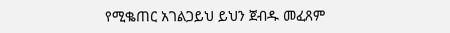የሚቈጠር አገልጋይህ ይህን ጀብዱ መፈጸም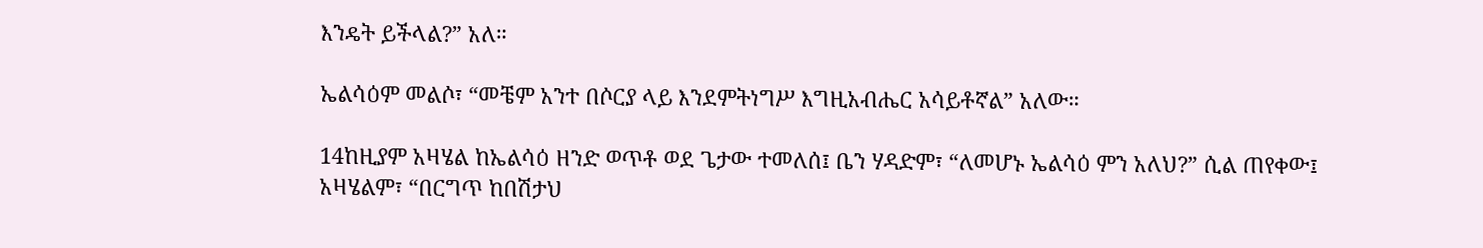እንዴት ይችላል?” አለ።

ኤልሳዕም መልሶ፣ “መቼም አንተ በሶርያ ላይ እንደምትነግሥ እግዚአብሔር አሳይቶኛል” አለው።

14ከዚያም አዛሄል ከኤልሳዕ ዘንድ ወጥቶ ወደ ጌታው ተመለሰ፤ ቤን ሃዳድም፣ “ለመሆኑ ኤልሳዕ ምን አለህ?” ሲል ጠየቀው፤ አዛሄልም፣ “በርግጥ ከበሽታህ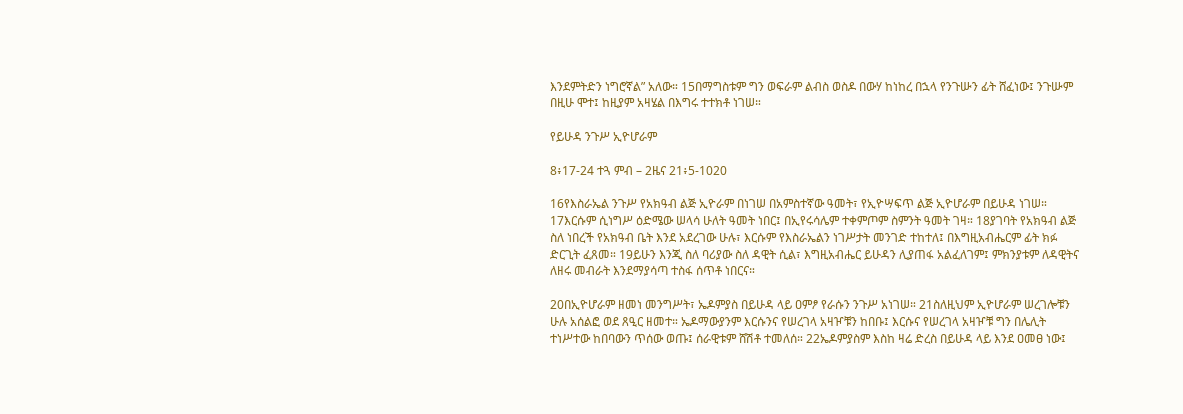እንደምትድን ነግሮኛል” አለው። 15በማግስቱም ግን ወፍራም ልብስ ወስዶ በውሃ ከነከረ በኋላ የንጉሡን ፊት ሸፈነው፤ ንጉሡም በዚሁ ሞተ፤ ከዚያም አዛሄል በእግሩ ተተክቶ ነገሠ።

የይሁዳ ንጉሥ ኢዮሆራም

8፥17-24 ተጓ ምብ – 2ዜና 21፥5-1020

16የእስራኤል ንጉሥ የአክዓብ ልጅ ኢዮራም በነገሠ በአምስተኛው ዓመት፣ የኢዮሣፍጥ ልጅ ኢዮሆራም በይሁዳ ነገሠ። 17እርሱም ሲነግሥ ዕድሜው ሠላሳ ሁለት ዓመት ነበር፤ በኢየሩሳሌም ተቀምጦም ስምንት ዓመት ገዛ። 18ያገባት የአክዓብ ልጅ ስለ ነበረች የአክዓብ ቤት እንደ አደረገው ሁሉ፣ እርሱም የእስራኤልን ነገሥታት መንገድ ተከተለ፤ በእግዚአብሔርም ፊት ክፉ ድርጊት ፈጸመ። 19ይሁን እንጂ ስለ ባሪያው ስለ ዳዊት ሲል፣ እግዚአብሔር ይሁዳን ሊያጠፋ አልፈለገም፤ ምክንያቱም ለዳዊትና ለዘሩ መብራት እንደማያሳጣ ተስፋ ሰጥቶ ነበርና።

20በኢዮሆራም ዘመነ መንግሥት፣ ኤዶምያስ በይሁዳ ላይ ዐምፆ የራሱን ንጉሥ አነገሠ። 21ስለዚህም ኢዮሆራም ሠረገሎቹን ሁሉ አሰልፎ ወደ ጸዒር ዘመተ። ኤዶማውያንም እርሱንና የሠረገላ አዛዦቹን ከበቡ፤ እርሱና የሠረገላ አዛዦቹ ግን በሌሊት ተነሥተው ከበባውን ጥሰው ወጡ፤ ሰራዊቱም ሸሽቶ ተመለሰ። 22ኤዶምያስም እስከ ዛሬ ድረስ በይሁዳ ላይ እንደ ዐመፀ ነው፤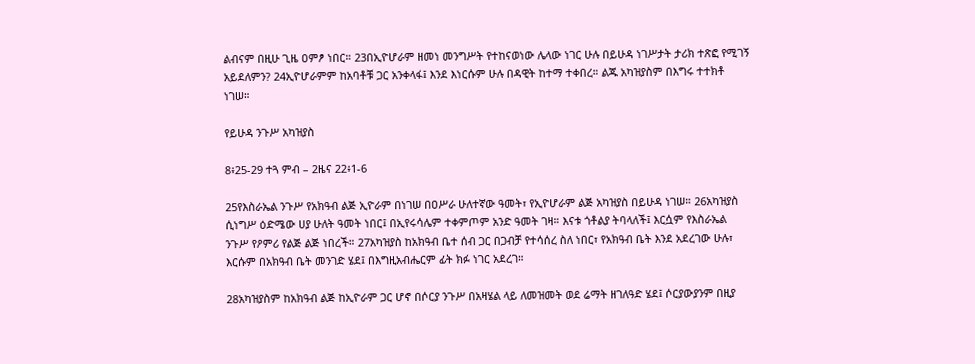ልብናም በዚሁ ጊዜ ዐምፆ ነበር። 23በኢዮሆራም ዘመነ መንግሥት የተከናወነው ሌላው ነገር ሁሉ በይሁዳ ነገሥታት ታሪክ ተጽፎ የሚገኝ አይደለምን? 24ኢዮሆራምም ከአባቶቹ ጋር አንቀላፋ፤ እንደ እነርሱም ሁሉ በዳዊት ከተማ ተቀበረ። ልጁ አካዝያስም በእግሩ ተተክቶ ነገሠ።

የይሁዳ ንጉሥ አካዝያስ

8፥25-29 ተጓ ምብ – 2ዜና 22፥1-6

25የእስራኤል ንጉሥ የአክዓብ ልጅ ኢዮራም በነገሠ በዐሥራ ሁለተኛው ዓመት፣ የኢዮሆራም ልጅ አካዝያስ በይሁዳ ነገሠ። 26አካዝያስ ሲነግሥ ዕድሜው ሀያ ሁለት ዓመት ነበር፤ በኢየሩሳሌም ተቀምጦም አንድ ዓመት ገዛ። እናቱ ጎቶልያ ትባላለች፤ እርሷም የእስራኤል ንጉሥ የዖምሪ የልጅ ልጅ ነበረች። 27አካዝያስ ከአክዓብ ቤተ ሰብ ጋር በጋብቻ የተሳሰረ ስለ ነበር፣ የአክዓብ ቤት እንደ አደረገው ሁሉ፣ እርሱም በአክዓብ ቤት መንገድ ሄደ፤ በእግዚአብሔርም ፊት ክፉ ነገር አደረገ።

28አካዝያስም ከአክዓብ ልጅ ከኢዮራም ጋር ሆኖ በሶርያ ንጉሥ በአዛሄል ላይ ለመዝመት ወደ ሬማት ዘገለዓድ ሄደ፤ ሶርያውያንም በዚያ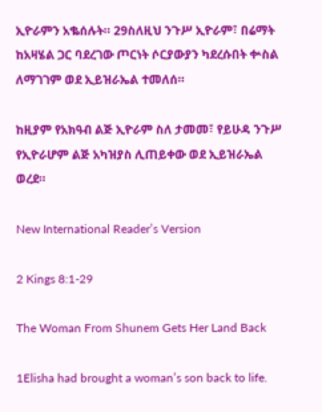ኢዮራምን አቈሰሉት። 29ስለዚህ ንጉሥ ኢዮራም፣ በሬማት ከአዛሄል ጋር ባደረገው ጦርነት ሶርያውያን ካደረሱበት ቍስል ለማገገም ወደ ኢይዝራኤል ተመለሰ።

ከዚያም የአክዓብ ልጅ ኢዮራም ስለ ታመመ፣ የይሁዳ ንጉሥ የኢዮራሆም ልጅ አካዝያስ ሊጠይቀው ወደ ኢይዝራኤል ወረደ።

New International Reader’s Version

2 Kings 8:1-29

The Woman From Shunem Gets Her Land Back

1Elisha had brought a woman’s son back to life.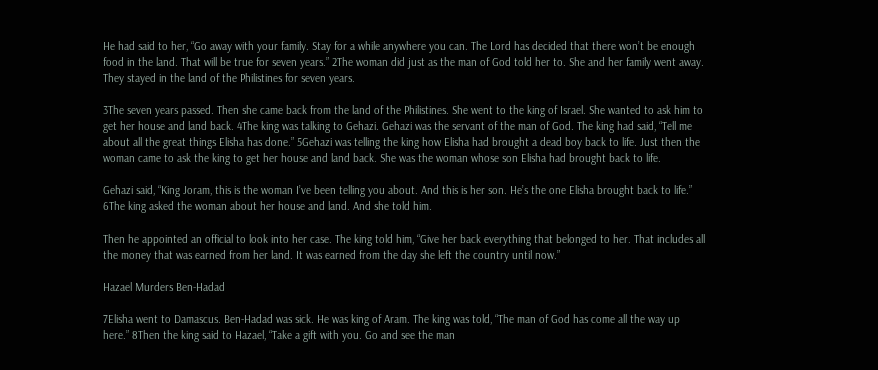He had said to her, “Go away with your family. Stay for a while anywhere you can. The Lord has decided that there won’t be enough food in the land. That will be true for seven years.” 2The woman did just as the man of God told her to. She and her family went away. They stayed in the land of the Philistines for seven years.

3The seven years passed. Then she came back from the land of the Philistines. She went to the king of Israel. She wanted to ask him to get her house and land back. 4The king was talking to Gehazi. Gehazi was the servant of the man of God. The king had said, “Tell me about all the great things Elisha has done.” 5Gehazi was telling the king how Elisha had brought a dead boy back to life. Just then the woman came to ask the king to get her house and land back. She was the woman whose son Elisha had brought back to life.

Gehazi said, “King Joram, this is the woman I’ve been telling you about. And this is her son. He’s the one Elisha brought back to life.” 6The king asked the woman about her house and land. And she told him.

Then he appointed an official to look into her case. The king told him, “Give her back everything that belonged to her. That includes all the money that was earned from her land. It was earned from the day she left the country until now.”

Hazael Murders Ben-Hadad

7Elisha went to Damascus. Ben-Hadad was sick. He was king of Aram. The king was told, “The man of God has come all the way up here.” 8Then the king said to Hazael, “Take a gift with you. Go and see the man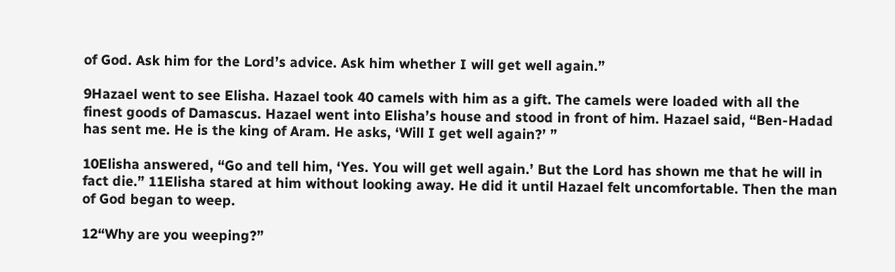of God. Ask him for the Lord’s advice. Ask him whether I will get well again.”

9Hazael went to see Elisha. Hazael took 40 camels with him as a gift. The camels were loaded with all the finest goods of Damascus. Hazael went into Elisha’s house and stood in front of him. Hazael said, “Ben-Hadad has sent me. He is the king of Aram. He asks, ‘Will I get well again?’ ”

10Elisha answered, “Go and tell him, ‘Yes. You will get well again.’ But the Lord has shown me that he will in fact die.” 11Elisha stared at him without looking away. He did it until Hazael felt uncomfortable. Then the man of God began to weep.

12“Why are you weeping?”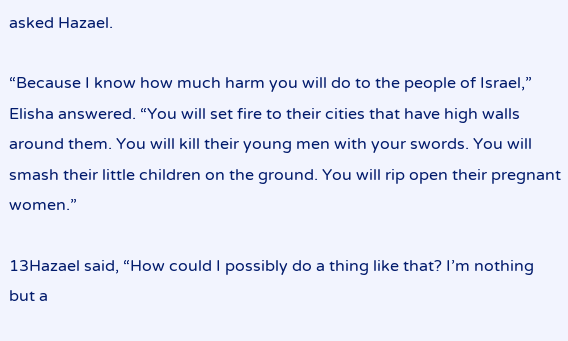asked Hazael.

“Because I know how much harm you will do to the people of Israel,” Elisha answered. “You will set fire to their cities that have high walls around them. You will kill their young men with your swords. You will smash their little children on the ground. You will rip open their pregnant women.”

13Hazael said, “How could I possibly do a thing like that? I’m nothing but a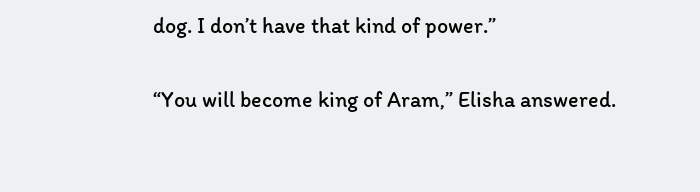dog. I don’t have that kind of power.”

“You will become king of Aram,” Elisha answered.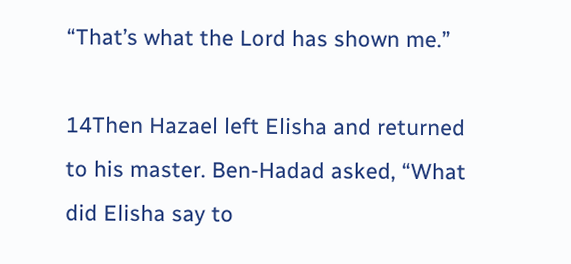“That’s what the Lord has shown me.”

14Then Hazael left Elisha and returned to his master. Ben-Hadad asked, “What did Elisha say to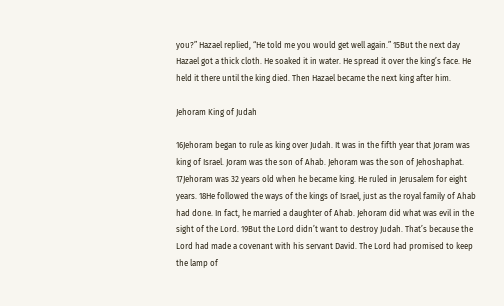you?” Hazael replied, “He told me you would get well again.” 15But the next day Hazael got a thick cloth. He soaked it in water. He spread it over the king’s face. He held it there until the king died. Then Hazael became the next king after him.

Jehoram King of Judah

16Jehoram began to rule as king over Judah. It was in the fifth year that Joram was king of Israel. Joram was the son of Ahab. Jehoram was the son of Jehoshaphat. 17Jehoram was 32 years old when he became king. He ruled in Jerusalem for eight years. 18He followed the ways of the kings of Israel, just as the royal family of Ahab had done. In fact, he married a daughter of Ahab. Jehoram did what was evil in the sight of the Lord. 19But the Lord didn’t want to destroy Judah. That’s because the Lord had made a covenant with his servant David. The Lord had promised to keep the lamp of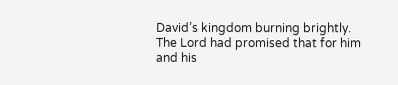David’s kingdom burning brightly. The Lord had promised that for him and his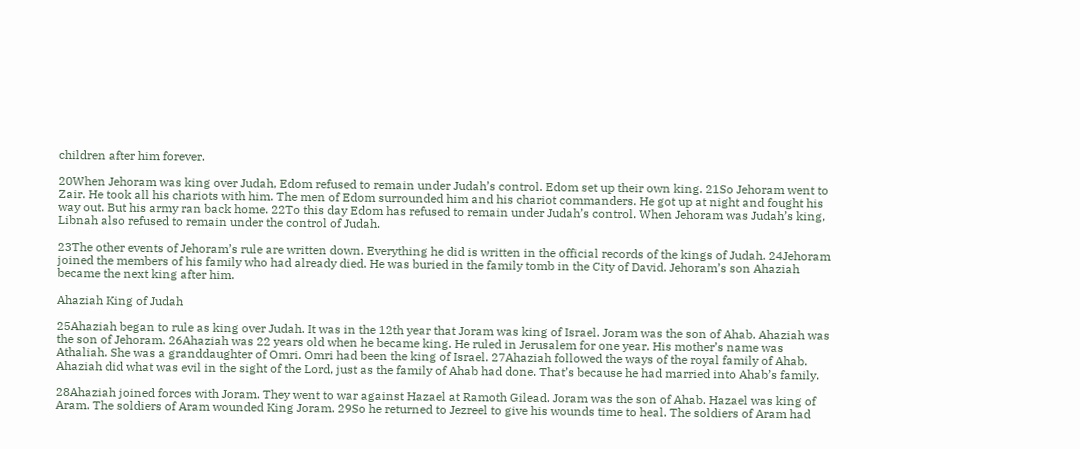children after him forever.

20When Jehoram was king over Judah, Edom refused to remain under Judah’s control. Edom set up their own king. 21So Jehoram went to Zair. He took all his chariots with him. The men of Edom surrounded him and his chariot commanders. He got up at night and fought his way out. But his army ran back home. 22To this day Edom has refused to remain under Judah’s control. When Jehoram was Judah’s king, Libnah also refused to remain under the control of Judah.

23The other events of Jehoram’s rule are written down. Everything he did is written in the official records of the kings of Judah. 24Jehoram joined the members of his family who had already died. He was buried in the family tomb in the City of David. Jehoram’s son Ahaziah became the next king after him.

Ahaziah King of Judah

25Ahaziah began to rule as king over Judah. It was in the 12th year that Joram was king of Israel. Joram was the son of Ahab. Ahaziah was the son of Jehoram. 26Ahaziah was 22 years old when he became king. He ruled in Jerusalem for one year. His mother’s name was Athaliah. She was a granddaughter of Omri. Omri had been the king of Israel. 27Ahaziah followed the ways of the royal family of Ahab. Ahaziah did what was evil in the sight of the Lord, just as the family of Ahab had done. That’s because he had married into Ahab’s family.

28Ahaziah joined forces with Joram. They went to war against Hazael at Ramoth Gilead. Joram was the son of Ahab. Hazael was king of Aram. The soldiers of Aram wounded King Joram. 29So he returned to Jezreel to give his wounds time to heal. The soldiers of Aram had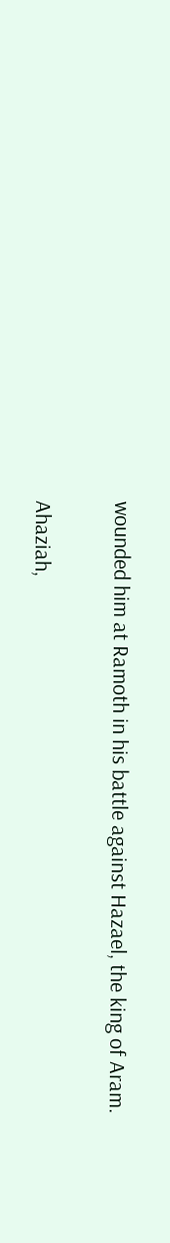wounded him at Ramoth in his battle against Hazael, the king of Aram.

Ahaziah,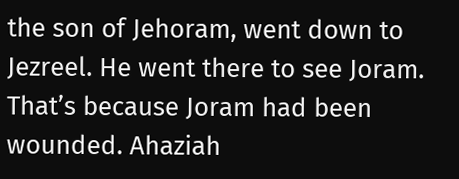the son of Jehoram, went down to Jezreel. He went there to see Joram. That’s because Joram had been wounded. Ahaziah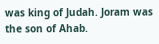was king of Judah. Joram was the son of Ahab.